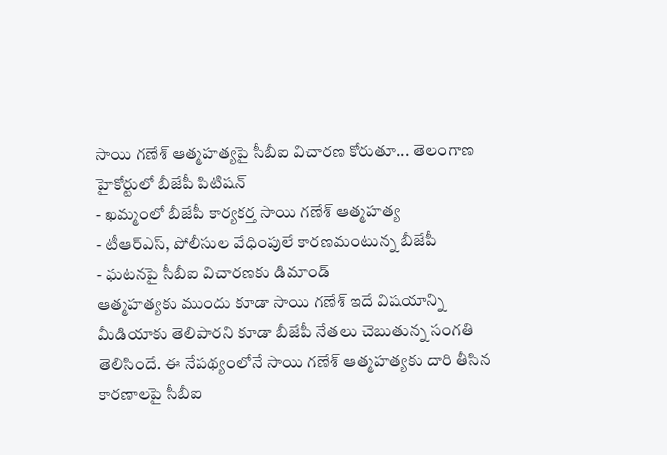సాయి గణేశ్ ఆత్మహత్యపై సీబీఐ విచారణ కోరుతూ... తెలంగాణ హైకోర్టులో బీజేపీ పిటిషన్
- ఖమ్మంలో బీజేపీ కార్యకర్త సాయి గణేశ్ ఆత్మహత్య
- టీఆర్ఎస్, పోలీసుల వేధింపులే కారణమంటున్న బీజేపీ
- ఘటనపై సీబీఐ విచారణకు డిమాండ్
ఆత్మహత్యకు ముందు కూడా సాయి గణేశ్ ఇదే విషయాన్ని మీడియాకు తెలిపారని కూడా బీజేపీ నేతలు చెబుతున్న సంగతి తెలిసిందే. ఈ నేపథ్యంలోనే సాయి గణేశ్ ఆత్మహత్యకు దారి తీసిన కారణాలపై సీబీఐ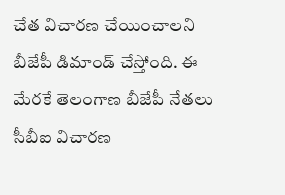చేత విచారణ చేయించాలని బీజేపీ డిమాండ్ చేస్తోంది. ఈ మేరకే తెలంగాణ బీజేపీ నేతలు సీబీఐ విచారణ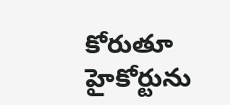కోరుతూ హైకోర్టును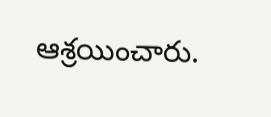ఆశ్రయించారు.